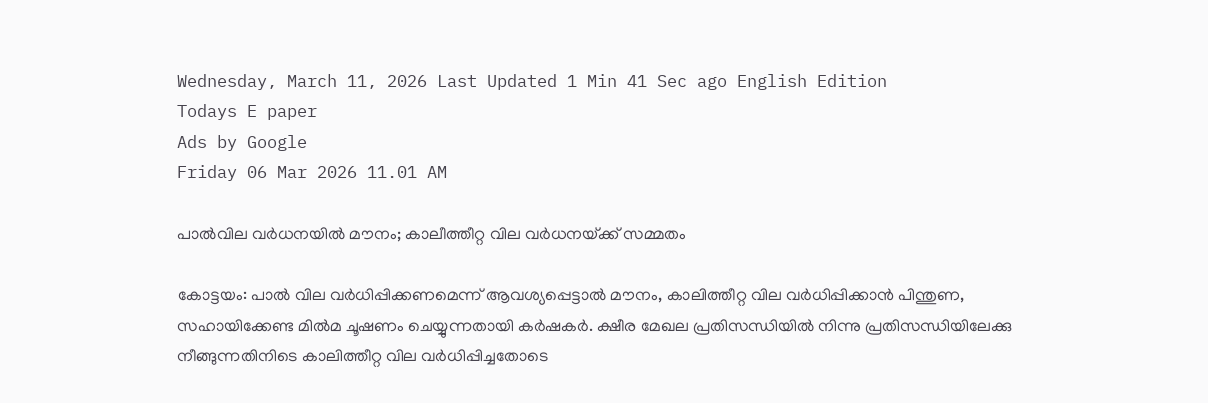Wednesday, March 11, 2026 Last Updated 1 Min 41 Sec ago English Edition
Todays E paper
Ads by Google
Friday 06 Mar 2026 11.01 AM

പാല്‍വില വര്‍ധനയില്‍ മൗനം; കാലീത്തീറ്റ വില വര്‍ധനയ്‌ക്ക് സമ്മതം

കോട്ടയം: പാല്‍ വില വര്‍ധിപ്പിക്കണമെന്ന്‌ ആവശ്യപ്പെട്ടാല്‍ മൗനം, കാലിത്തീറ്റ വില വര്‍ധിപ്പിക്കാന്‍ പിന്തുണ, സഹായിക്കേണ്ട മില്‍മ ചൂഷണം ചെയ്യുന്നതായി കര്‍ഷകര്‍. ക്ഷീര മേഖല പ്രതിസന്ധിയില്‍ നിന്നു പ്രതിസന്ധിയിലേക്കു നീങ്ങുന്നതിനിടെ കാലിത്തീറ്റ വില വര്‍ധിപ്പിച്ചതോടെ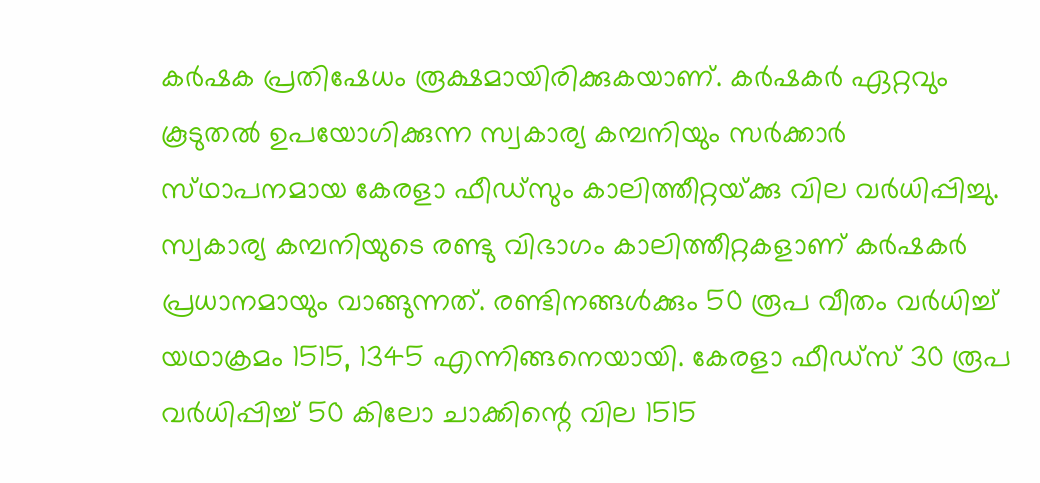കര്‍ഷക പ്രതിഷേധം രൂക്ഷമായിരിക്കുകയാണ്‌. കര്‍ഷകര്‍ ഏറ്റവും കൂടുതല്‍ ഉപയോഗിക്കുന്ന സ്വകാര്യ കമ്പനിയും സര്‍ക്കാര്‍ സ്‌ഥാപനമായ കേരളാ ഫീഡ്‌സും കാലിത്തീറ്റയ്‌ക്കു വില വര്‍ധിപ്പിച്ചു.
സ്വകാര്യ കമ്പനിയുടെ രണ്ടു വിഭാഗം കാലിത്തീറ്റകളാണ്‌ കര്‍ഷകര്‍ പ്രധാനമായും വാങ്ങുന്നത്‌. രണ്ടിനങ്ങള്‍ക്കും 50 രൂപ വീതം വര്‍ധിച്ച്‌ യഥാക്രമം 1515, 1345 എന്നിങ്ങനെയായി. കേരളാ ഫീഡ്‌സ് 30 രൂപ വര്‍ധിപ്പിച്ച്‌ 50 കിലോ ചാക്കിന്റെ വില 1515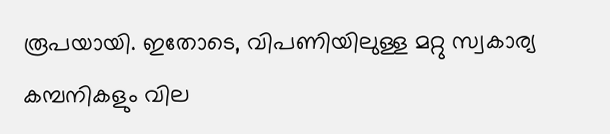രൂപയായി. ഇതോടെ, വിപണിയിലുള്ള മറ്റു സ്വകാര്യ കമ്പനികളും വില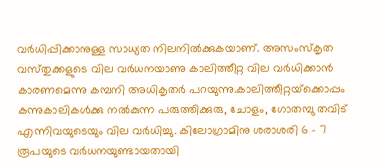വര്‍ധിപ്പിക്കാനുള്ള സാധ്യത നിലനില്‍ക്കുകയാണ്‌. അസംസ്‌കൃത വസ്‌തുക്കളുടെ വില വര്‍ധനയാണു കാലിത്തീറ്റ വില വര്‍ധിക്കാന്‍ കാരണമെന്നു കമ്പനി അധികൃതര്‍ പറയുന്നു.കാലിത്തീറ്റയ്‌ക്കൊപ്പം കന്നുകാലികള്‍ക്കു നല്‍കുന്ന പരുത്തിക്കുരു, ചോളം, ഗോതമ്പു തവിട്‌ എന്നിവയുടെയും വില വര്‍ധിച്ചു. കിലോഗ്രാമിനു ശരാശരി 6 - 7 രൂപയുടെ വര്‍ധനയുണ്ടായതായി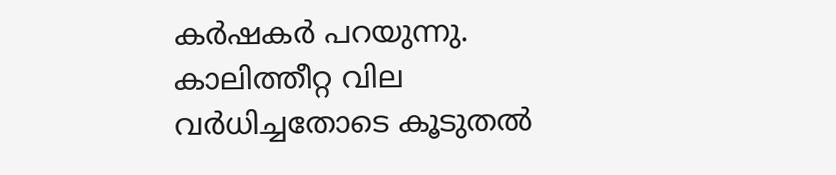കര്‍ഷകര്‍ പറയുന്നു. കാലിത്തീറ്റ വില വര്‍ധിച്ചതോടെ കൂടുതല്‍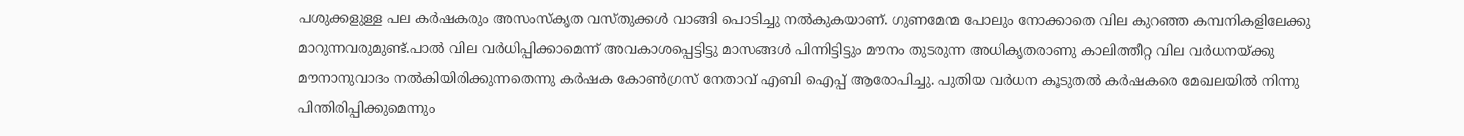പശുക്കളുള്ള പല കര്‍ഷകരും അസംസ്‌കൃത വസ്‌തുക്കള്‍ വാങ്ങി പൊടിച്ചു നല്‍കുകയാണ്‌. ഗുണമേന്മ പോലും നോക്കാതെ വില കുറഞ്ഞ കമ്പനികളിലേക്കു മാറുന്നവരുമുണ്ട്‌.പാല്‍ വില വര്‍ധിപ്പിക്കാമെന്ന്‌ അവകാശപ്പെട്ടിട്ടു മാസങ്ങള്‍ പിന്നിട്ടിട്ടും മൗനം തുടരുന്ന അധികൃതരാണു കാലിത്തീറ്റ വില വര്‍ധനയ്‌ക്കു മൗനാനുവാദം നല്‍കിയിരിക്കുന്നതെന്നു കര്‍ഷക കോണ്‍ഗ്രസ്‌ നേതാവ്‌ എബി ഐപ്പ്‌ ആരോപിച്ചു. പുതിയ വര്‍ധന കൂടുതല്‍ കര്‍ഷകരെ മേഖലയില്‍ നിന്നു പിന്തിരിപ്പിക്കുമെന്നും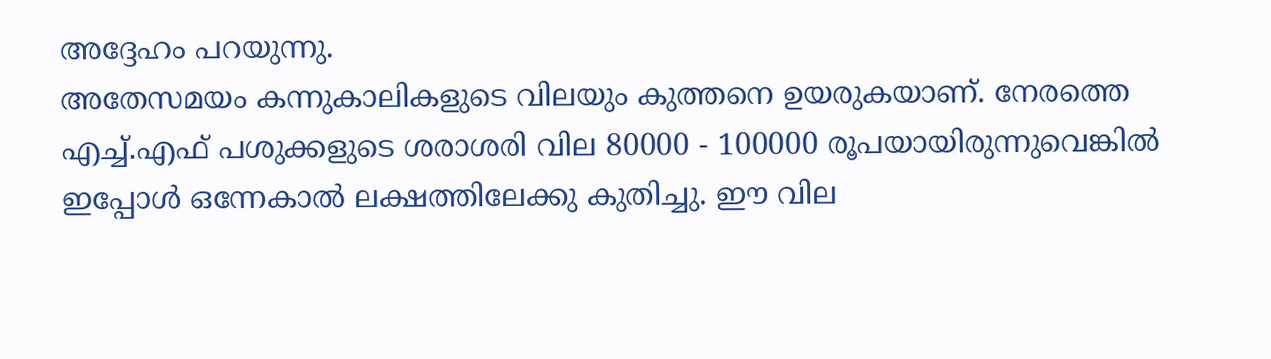അദ്ദേഹം പറയുന്നു.
അതേസമയം കന്നുകാലികളുടെ വിലയും കുത്തനെ ഉയരുകയാണ്‌. നേരത്തെ എച്ച്‌.എഫ്‌ പശുക്കളുടെ ശരാശരി വില 80000 - 100000 രൂപയായിരുന്നുവെങ്കില്‍ ഇപ്പോള്‍ ഒന്നേകാല്‍ ലക്ഷത്തിലേക്കു കുതിച്ചു. ഈ വില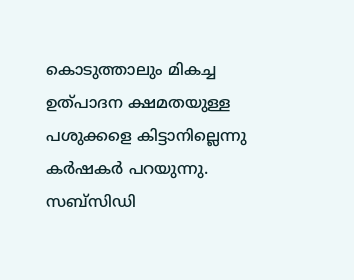കൊടുത്താലും മികച്ച ഉത്‌പാദന ക്ഷമതയുള്ള പശുക്കളെ കിട്ടാനില്ലെന്നു കര്‍ഷകര്‍ പറയുന്നു. സബ്‌സിഡി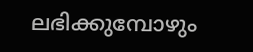ലഭിക്കുമ്പോഴും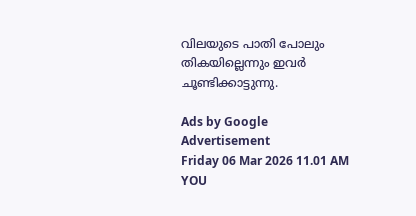വിലയുടെ പാതി പോലും തികയില്ലെന്നും ഇവര്‍ ചൂണ്ടിക്കാട്ടുന്നു.

Ads by Google
Advertisement
Friday 06 Mar 2026 11.01 AM
YOU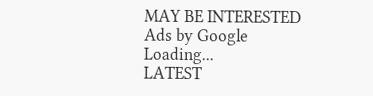MAY BE INTERESTED
Ads by Google
Loading...
LATEST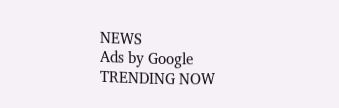NEWS
Ads by Google
TRENDING NOW